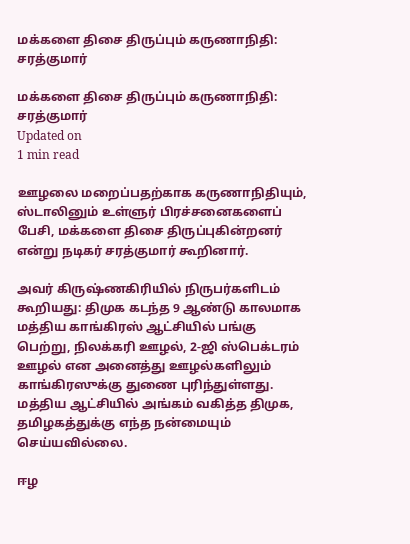மக்களை திசை திருப்பும் கருணாநிதி: சரத்குமார்

மக்களை திசை திருப்பும் கருணாநிதி: சரத்குமார்
Updated on
1 min read

ஊழலை மறைப்பதற்காக கருணாநிதியும், ஸ்டாலினும் உள்ளுர் பிரச்சனைகளைப் பேசி, மக்களை திசை திருப்புகின்றனர் என்று நடிகர் சரத்குமார் கூறினார்.

அவர் கிருஷ்ணகிரியில் நிருபர்களிடம் கூறியது: திமுக கடந்த 9 ஆண்டு காலமாக மத்திய காங்கிரஸ் ஆட்சியில் பங்கு பெற்று, நிலக்கரி ஊழல், 2-ஜி ஸ்பெக்டரம் ஊழல் என அனைத்து ஊழல்களிலும் காங்கிரஸுக்கு துணை புரிந்துள்ளது. மத்திய ஆட்சியில் அங்கம் வகித்த திமுக, தமிழகத்துக்கு எந்த நன்மையும் செய்யவில்லை.

ஈழ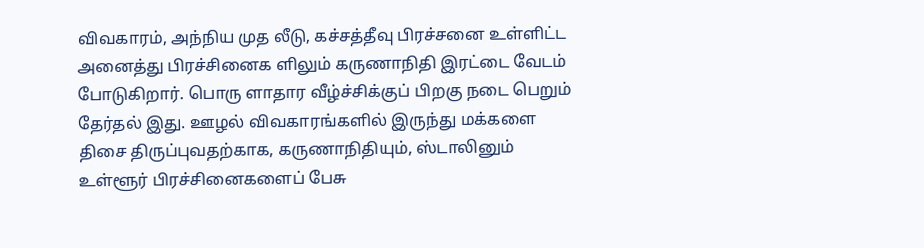விவகாரம், அந்நிய முத லீடு, கச்சத்தீவு பிரச்சனை உள்ளிட்ட அனைத்து பிரச்சினைக ளிலும் கருணாநிதி இரட்டை வேடம் போடுகிறார். பொரு ளாதார வீழ்ச்சிக்குப் பிறகு நடை பெறும் தேர்தல் இது. ஊழல் விவகாரங்களில் இருந்து மக்களை திசை திருப்புவதற்காக, கருணாநிதியும், ஸ்டாலினும் உள்ளூர் பிரச்சினைகளைப் பேசு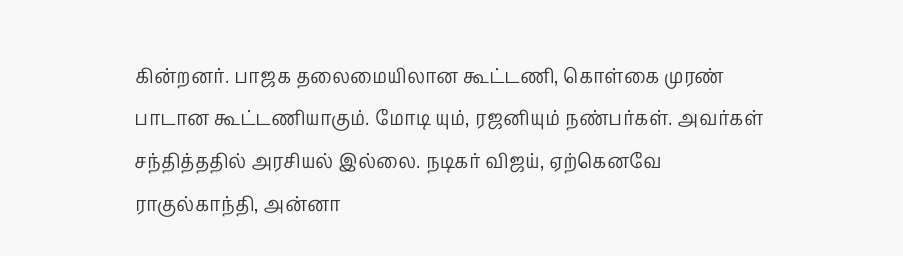கின்றனர். பாஜக தலைமையிலான கூட்டணி, கொள்கை முரண் பாடான கூட்டணியாகும். மோடி யும், ரஜனியும் நண்பர்கள். அவர்கள் சந்தித்ததில் அரசியல் இல்லை. நடிகர் விஜய், ஏற்கெனவே ராகுல்காந்தி, அன்னா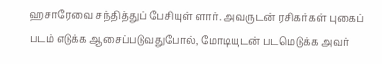ஹசாரேவை சந்தித்துப் பேசியுள் ளார். அவருடன் ரசிகர்கள் புகைப் படம் எடுக்க ஆசைப்படுவதுபோல், மோடியுடன் படமெடுக்க அவர்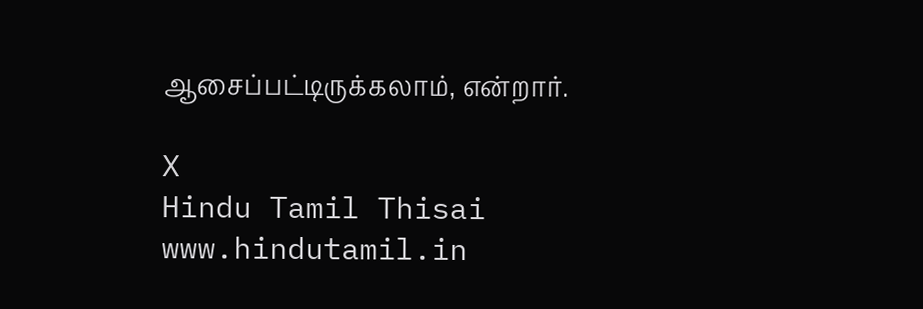ஆசைப்பட்டிருக்கலாம், என்றார்.

X
Hindu Tamil Thisai
www.hindutamil.in